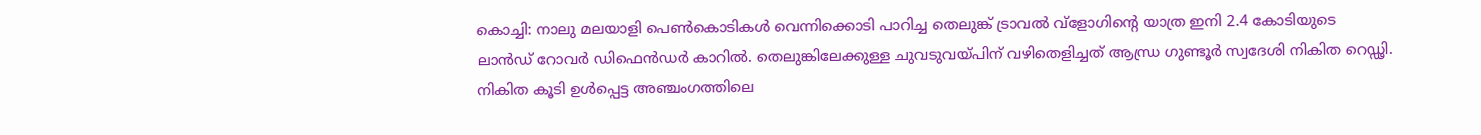കൊച്ചി: നാലു മലയാളി പെൺകൊടികൾ വെന്നിക്കൊടി പാറിച്ച തെലുങ്ക് ട്രാവൽ വ്ളോഗിന്റെ യാത്ര ഇനി 2.4 കോടിയുടെ ലാൻഡ് റോവർ ഡിഫെൻഡർ കാറിൽ. തെലുങ്കിലേക്കുള്ള ചുവടുവയ്പിന് വഴിതെളിച്ചത് ആന്ധ്ര ഗുണ്ടൂർ സ്വദേശി നികിത റെഡ്ഢി. നികിത കൂടി ഉൾപ്പെട്ട അഞ്ചംഗത്തിലെ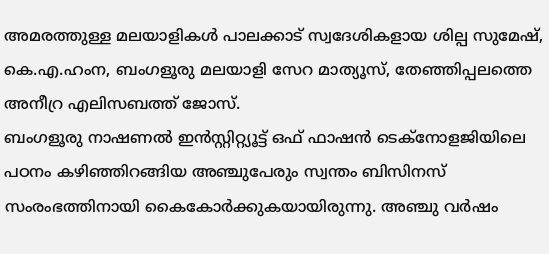അമരത്തുള്ള മലയാളികൾ പാലക്കാട് സ്വദേശികളായ ശില്പ സുമേഷ്, കെ.എ.ഹംന, ബംഗളൂരു മലയാളി സേറ മാത്യൂസ്, തേഞ്ഞിപ്പലത്തെ അനീറ്ര എലിസബത്ത് ജോസ്.
ബംഗളൂരു നാഷണൽ ഇൻസ്റ്റിറ്റ്യൂട്ട് ഒഫ് ഫാഷൻ ടെക്നോളജിയിലെ പഠനം കഴിഞ്ഞിറങ്ങിയ അഞ്ചുപേരും സ്വന്തം ബിസിനസ് സംരംഭത്തിനായി കൈകോർക്കുകയായിരുന്നു. അഞ്ചു വർഷം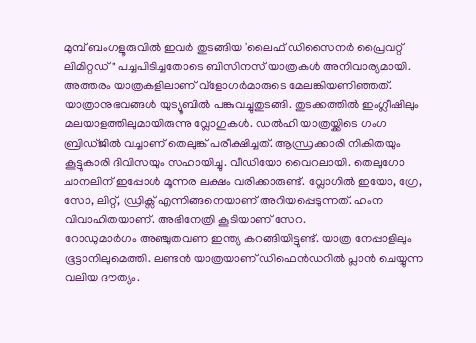മുമ്പ് ബംഗളൂരുവിൽ ഇവർ തുടങ്ങിയ 'ലൈഫ് ഡിസൈനർ പ്രൈവറ്റ് ലിമിറ്റഡ്" പച്ചപിടിച്ചതോടെ ബിസിനസ് യാത്രകൾ അനിവാര്യമായി. അത്തരം യാത്രകളിലാണ് വ്ളോഗർമാരുടെ മേലങ്കിയണിഞ്ഞത്.
യാത്രാനുഭവങ്ങൾ യുട്യൂബിൽ പങ്കുവച്ചുതുടങ്ങി. തുടക്കത്തിൽ ഇംഗ്ലീഷിലും മലയാളത്തിലുമായിരുന്നു വ്ലോഗുകൾ. ഡൽഹി യാത്രയ്ക്കിടെ ഗംഗ ബ്രിഡ്ജിൽ വച്ചാണ് തെലുങ്ക് പരീക്ഷിച്ചത്. ആന്ധ്രക്കാരി നികിതയും കൂട്ടുകാരി ദിവിസയും സഹായിച്ചു. വീഡിയോ വൈറലായി. തെലുഗോ ചാനലിന് ഇപ്പോൾ മൂന്നര ലക്ഷം വരിക്കാരുണ്ട്. വ്ലോഗിൽ ഇയോ, ഗ്രേ, സോ, ലിറ്റ്, ഡ്രിക്സ് എന്നിങ്ങനെയാണ് അറിയപ്പെടുന്നത്. ഹംന വിവാഹിതയാണ്. അഭിനേത്രി കൂടിയാണ് സേറ.
റോഡുമാർഗം അഞ്ചുതവണ ഇന്ത്യ കറങ്ങിയിട്ടുണ്ട്. യാത്ര നേപ്പാളിലും ഭൂട്ടാനിലുമെത്തി. ലണ്ടൻ യാത്രയാണ് ഡിഫെൻഡറിൽ പ്ലാൻ ചെയ്യുന്ന വലിയ ദൗത്യം.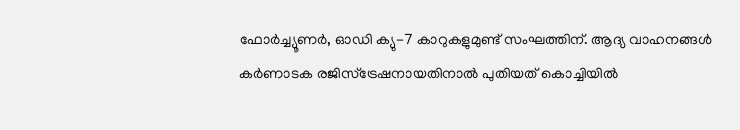ഫോർച്ച്യൂണർ, ഓഡി ക്യു-7 കാറുകളുമുണ്ട് സംഘത്തിന്. ആദ്യ വാഹനങ്ങൾ കർണാടക രജിസ്ട്രേഷനായതിനാൽ പുതിയത് കൊച്ചിയിൽ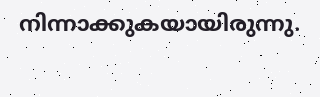നിന്നാക്കുകയായിരുന്നു.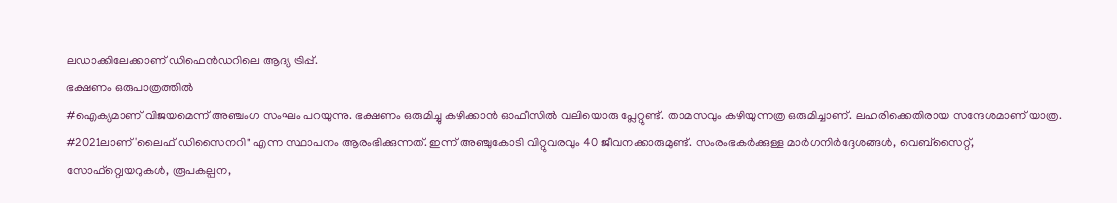ലഡാക്കിലേക്കാണ് ഡിഫെൻഡറിലെ ആദ്യ ട്രിപ്പ്.
ഭക്ഷണം ഒരുപാത്രത്തിൽ
#ഐക്യമാണ് വിജയമെന്ന് അഞ്ചംഗ സംഘം പറയുന്നു. ഭക്ഷണം ഒരുമിച്ചു കഴിക്കാൻ ഓഫീസിൽ വലിയൊരു പ്ലേറ്റുണ്ട്. താമസവും കഴിയുന്നത്ര ഒരുമിച്ചാണ്. ലഹരിക്കെതിരായ സന്ദേശമാണ് യാത്ര.
#2021ലാണ് 'ലൈഫ് ഡിസൈനറി" എന്ന സ്ഥാപനം ആരംഭിക്കുന്നത്. ഇന്ന് അഞ്ചുകോടി വിറ്റുവരവും 40 ജീവനക്കാരുമുണ്ട്. സംരംഭകർക്കുള്ള മാർഗനിർദ്ദേശങ്ങൾ, വെബ്സൈറ്റ്, സോഫ്റ്റ്വെയറുകൾ, രൂപകല്പന,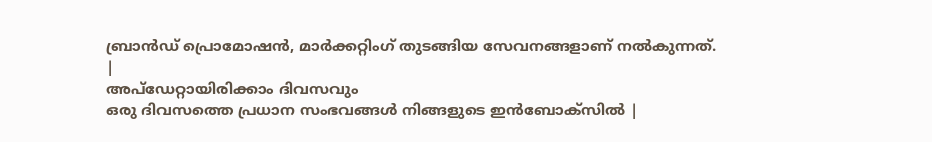ബ്രാൻഡ് പ്രൊമോഷൻ, മാർക്കറ്റിംഗ് തുടങ്ങിയ സേവനങ്ങളാണ് നൽകുന്നത്.
|
അപ്ഡേറ്റായിരിക്കാം ദിവസവും
ഒരു ദിവസത്തെ പ്രധാന സംഭവങ്ങൾ നിങ്ങളുടെ ഇൻബോക്സിൽ |